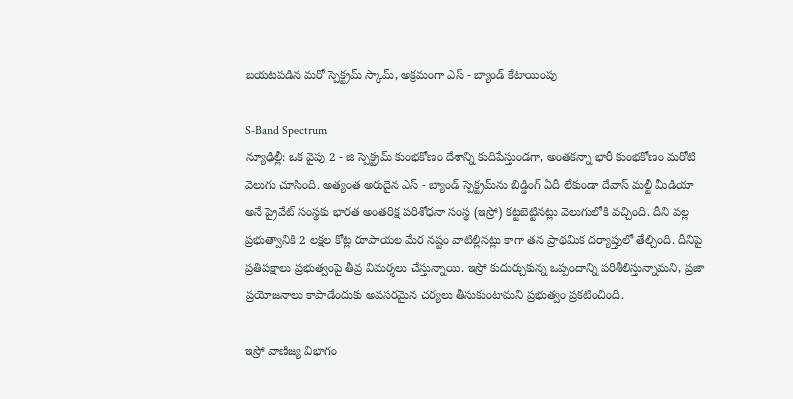బయటపడిన మరో స్పెక్ట్రమ్ స్కామ్, అక్రమంగా ఎస్ - బ్యాండ్ కేటాయింపు

S-Band Spectrum
న్యూఢిల్లీ: ఒక వైపు 2 - జి స్పెక్ట్రమ్ కుంభకోణం దేశాన్ని కుదిపేస్తుండగా, అంతకన్నా భారీ కుంభకోణం మరోటి వెలుగు చూసింది. అత్యంత అరుదైన ఎస్ - బ్యాండ్ స్పెక్ట్రమ్‌ను బిడ్డింగ్ ఏదీ లేకుండా దేవాస్ మల్టీ మీడియా అనే ప్రైవేట్ సంస్థకు భారత అంతరిక్ష పరిశోధనా సంస్థ (ఇస్రో) కట్టబెట్టినట్లు వెలుగులోకి వచ్చింది. దీని వల్ల ప్రభుత్వానికి 2 లక్షల కోట్ల రూపాయల మేర నష్టం వాటిల్లినట్లు కాగా తన ప్రాథమిక దర్యాప్తులో తేల్చింది. దీనిపై ప్రతిపక్షాలు ప్రభుత్వంపై తీవ్ర విమర్శలు చేస్తున్నాయి. ఇస్రో కుదుర్చుకున్న ఒప్పందాన్ని పరిశీలిస్తున్నామని, ప్రజా ప్రయోజనాలు కాపాడేందుకు అవసరమైన చర్యలు తీసుకుంటామని ప్రభుత్వం ప్రకటించింది.

ఇస్రో వాణిజ్య విభాగం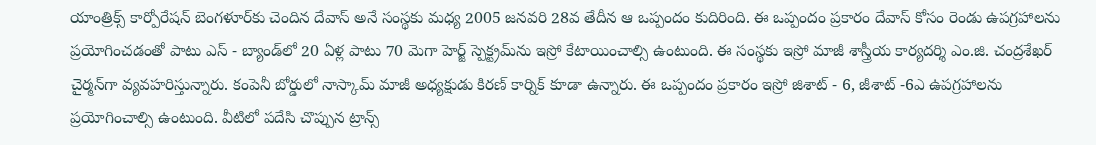యాంత్రిక్స్ కార్పోరేషన్ బెంగళూర్‌కు చెందిన దేవాస్ అనే సంస్థకు మధ్య 2005 జనవరి 28వ తేదీన ఆ ఒప్పందం కుదిరింది. ఈ ఒప్పందం ప్రకారం దేవాస్ కోసం రెండు ఉపగ్రహాలను ప్రయోగించడంతో పాటు ఎస్ - బ్యాండ్‌లో 20 ఏళ్ల పాటు 70 మెగా హెర్జ్ స్పెక్ట్రమ్‌ను ఇస్రో కేటాయించాల్సి ఉంటుంది. ఈ సంస్థకు ఇస్రో మాజీ శాస్త్రీయ కార్యదర్శి ఎం.జి. చంద్రశేఖర్ చైర్మన్‌గా వ్యవహరిస్తున్నారు. కంపెనీ బోర్డులో నాస్కామ్ మాజీ అధ్యక్షుడు కిరణ్ కార్నిక్ కూడా ఉన్నారు. ఈ ఒప్పందం ప్రకారం ఇస్రో జిశాట్ - 6, జీశాట్ -6ఎ ఉపగ్రహాలను ప్రయోగించాల్సి ఉంటుంది. వీటిలో పదేసి చొప్పున ట్రాన్స్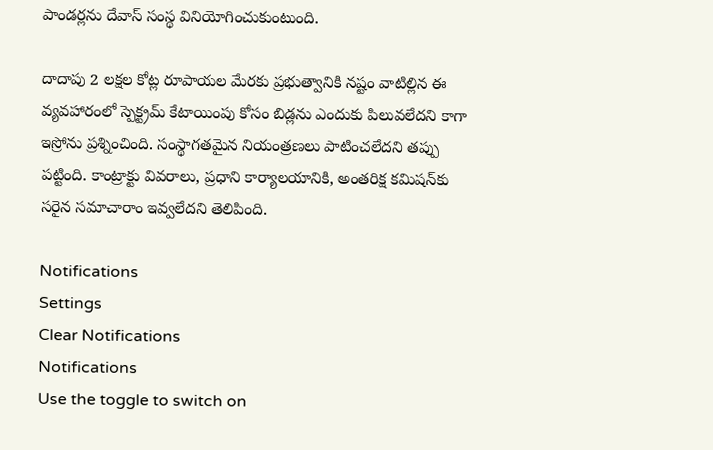పాండర్లను దేవాస్ సంస్థ వినియోగించుకుంటుంది.

దాదాపు 2 లక్షల కోట్ల రూపాయల మేరకు ప్రభుత్వానికి నష్టం వాటిల్లిన ఈ వ్యవహారంలో స్పెక్ట్రమ్ కేటాయింపు కోసం బిడ్లను ఎందుకు పిలువలేదని కాగా ఇస్రోను ప్రశ్నించింది. సంస్థాగతమైన నియంత్రణలు పాటించలేదని తప్పు పట్టింది. కాంట్రాక్టు వివరాలు, ప్రధాని కార్యాలయానికి, అంతరిక్ష కమిషన్‌కు సరైన సమాచారాం ఇవ్వలేదని తెలిపింది.

Notifications
Settings
Clear Notifications
Notifications
Use the toggle to switch on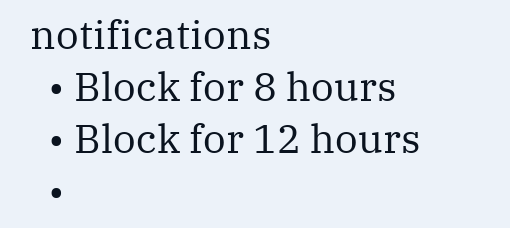notifications
  • Block for 8 hours
  • Block for 12 hours
  •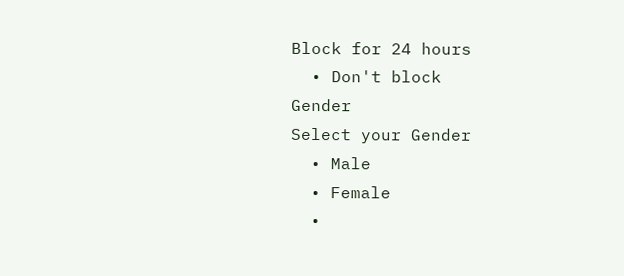Block for 24 hours
  • Don't block
Gender
Select your Gender
  • Male
  • Female
  •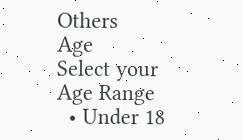Others
Age
Select your Age Range
  • Under 18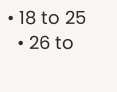• 18 to 25
  • 26 to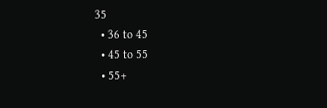35
  • 36 to 45
  • 45 to 55
  • 55+